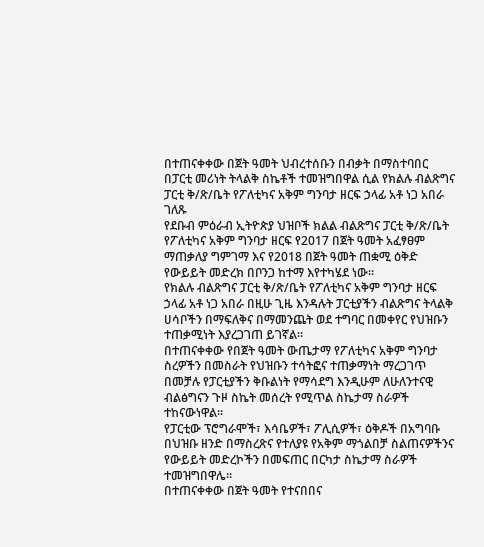በተጠናቀቀው በጀት ዓመት ህብረተሰቡን በብቃት በማስተባበር በፓርቲ መሪነት ትላልቅ ስኬቶች ተመዝግበዋል ሲል የክልሉ ብልጽግና ፓርቲ ቅ/ጽ/ቤት የፖለቲካና አቅም ግንባታ ዘርፍ ኃላፊ አቶ ነጋ አበራ ገለጹ
የደቡብ ምዕራብ ኢትዮጵያ ህዝቦች ክልል ብልጽግና ፓርቲ ቅ/ጽ/ቤት የፖለቲካና አቅም ግንባታ ዘርፍ የ2017 በጀት ዓመት አፈፃፀም ማጠቃለያ ግምገማ እና የ2018 በጀት ዓመት ጠቋሚ ዕቅድ የውይይት መድረክ በቦንጋ ከተማ እየተካሄደ ነው።
የክልሉ ብልጽግና ፓርቲ ቅ/ጽ/ቤት የፖለቲካና አቅም ግንባታ ዘርፍ ኃላፊ አቶ ነጋ አበራ በዚሁ ጊዜ እንዳሉት ፓርቲያችን ብልጽግና ትላልቅ ሀሳቦችን በማፍለቅና በማመንጨት ወደ ተግባር በመቀየር የህዝቡን ተጠቃሚነት እያረጋገጠ ይገኛል።
በተጠናቀቀው የበጀት ዓመት ውጤታማ የፖለቲካና አቅም ግንባታ ስረዎችን በመስራት የህዝቡን ተሳትፎና ተጠቃማነት ማረጋገጥ በመቻሉ የፓርቲያችን ቅቡልነት የማሳደግ እንዲሁም ለሁለንተናዊ ብልፅግናን ጉዞ ስኬት መሰረት የሚጥል ስኬታማ ስራዎች ተከናውነዋል።
የፓርቲው ፕሮግራሞች፣ እሳቤዎች፣ ፖሊሲዎች፣ ዕቅዶች በአግባቡ በህዝቡ ዘንድ በማስረጽና የተለያዩ የአቅም ማጎልበቻ ስልጠናዎችንና የውይይት መድረኮችን በመፍጠር በርካታ ስኬታማ ስራዎች ተመዝግበዋሌ።
በተጠናቀቀው በጀት ዓመት የተናበበና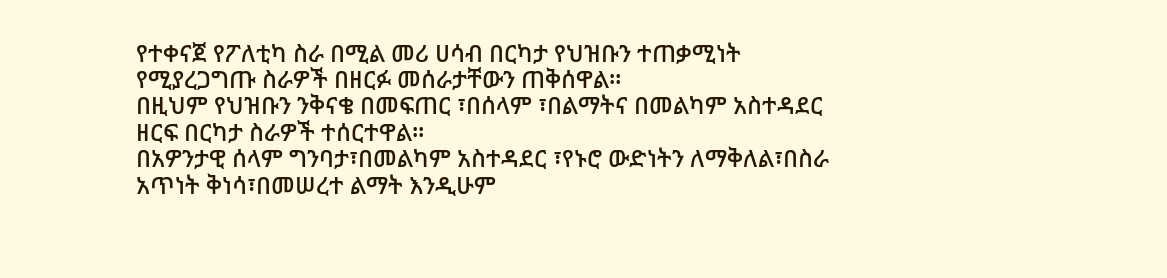የተቀናጀ የፖለቲካ ስራ በሚል መሪ ሀሳብ በርካታ የህዝቡን ተጠቃሚነት የሚያረጋግጡ ስራዎች በዘርፉ መሰራታቸውን ጠቅሰዋል።
በዚህም የህዝቡን ንቅናቄ በመፍጠር ፣በሰላም ፣በልማትና በመልካም አስተዳደር ዘርፍ በርካታ ስራዎች ተሰርተዋል።
በአዎንታዊ ሰላም ግንባታ፣በመልካም አስተዳደር ፣የኑሮ ውድነትን ለማቅለል፣በስራ አጥነት ቅነሳ፣በመሠረተ ልማት እንዲሁም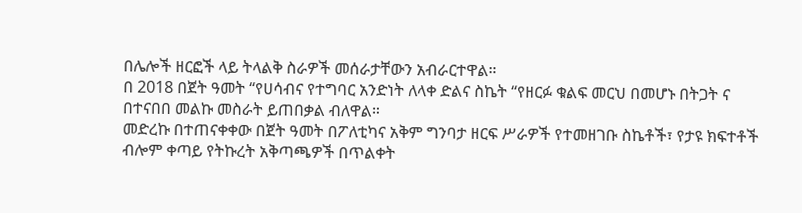በሌሎች ዘርፎች ላይ ትላልቅ ስራዎች መሰራታቸውን አብራርተዋል።
በ 2018 በጀት ዓመት “የሀሳብና የተግባር አንድነት ለላቀ ድልና ስኬት “የዘርፉ ቁልፍ መርህ በመሆኑ በትጋት ና በተናበበ መልኩ መስራት ይጠበቃል ብለዋል።
መድረኩ በተጠናቀቀው በጀት ዓመት በፖለቲካና አቅም ግንባታ ዘርፍ ሥራዎች የተመዘገቡ ስኬቶች፣ የታዩ ክፍተቶች ብሎም ቀጣይ የትኩረት አቅጣጫዎች በጥልቀት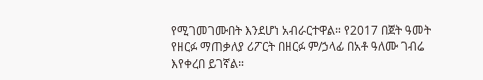የሚገመገሙበት እንደሆነ አብራርተዋል። የ2017 በጀት ዓመት የዘርፉ ማጠቃለያ ሪፖርት በዘርፉ ም/ኃላፊ በአቶ ዓለሙ ገብሬ እየቀረበ ይገኛል።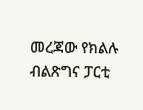መረጃው የክልሉ ብልጽግና ፓርቲ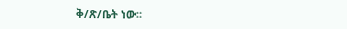ቅ/ጽ/ቤት ነው።